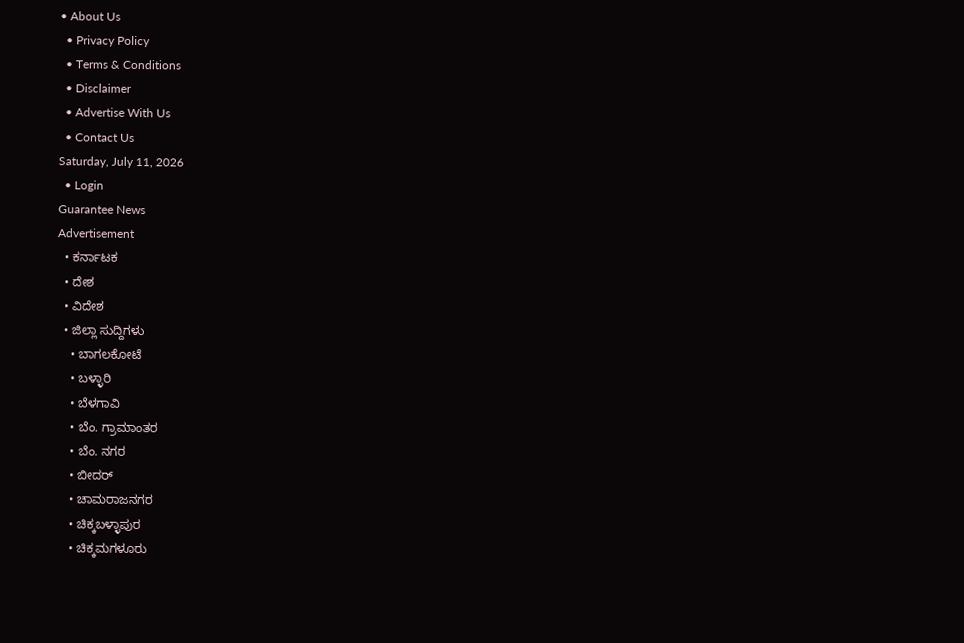• About Us
  • Privacy Policy
  • Terms & Conditions
  • Disclaimer
  • Advertise With Us
  • Contact Us
Saturday, July 11, 2026
  • Login
Guarantee News
Advertisement
  • ಕರ್ನಾಟಕ
  • ದೇಶ
  • ವಿದೇಶ
  • ಜಿಲ್ಲಾ ಸುದ್ದಿಗಳು
    • ಬಾಗಲಕೋಟೆ
    • ಬಳ್ಳಾರಿ
    • ಬೆಳಗಾವಿ
    • ಬೆಂ. ಗ್ರಾಮಾಂತರ
    • ಬೆಂ. ನಗರ
    • ಬೀದರ್
    • ಚಾಮರಾಜನಗರ
    • ಚಿಕ್ಕಬಳ್ಳಾಪುರ
    • ಚಿಕ್ಕಮಗಳೂರು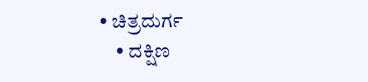• ಚಿತ್ರದುರ್ಗ
    • ದಕ್ಷಿಣ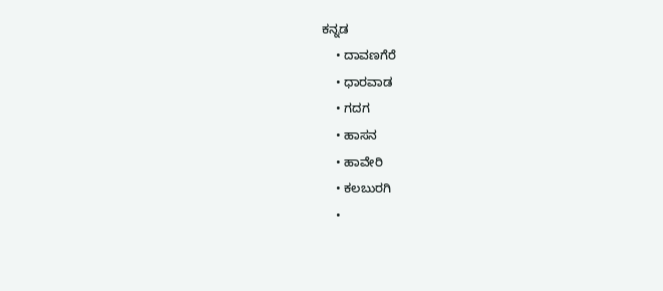ಕನ್ನಡ
    • ದಾವಣಗೆರೆ
    • ಧಾರವಾಡ
    • ಗದಗ
    • ಹಾಸನ
    • ಹಾವೇರಿ
    • ಕಲಬುರಗಿ
    •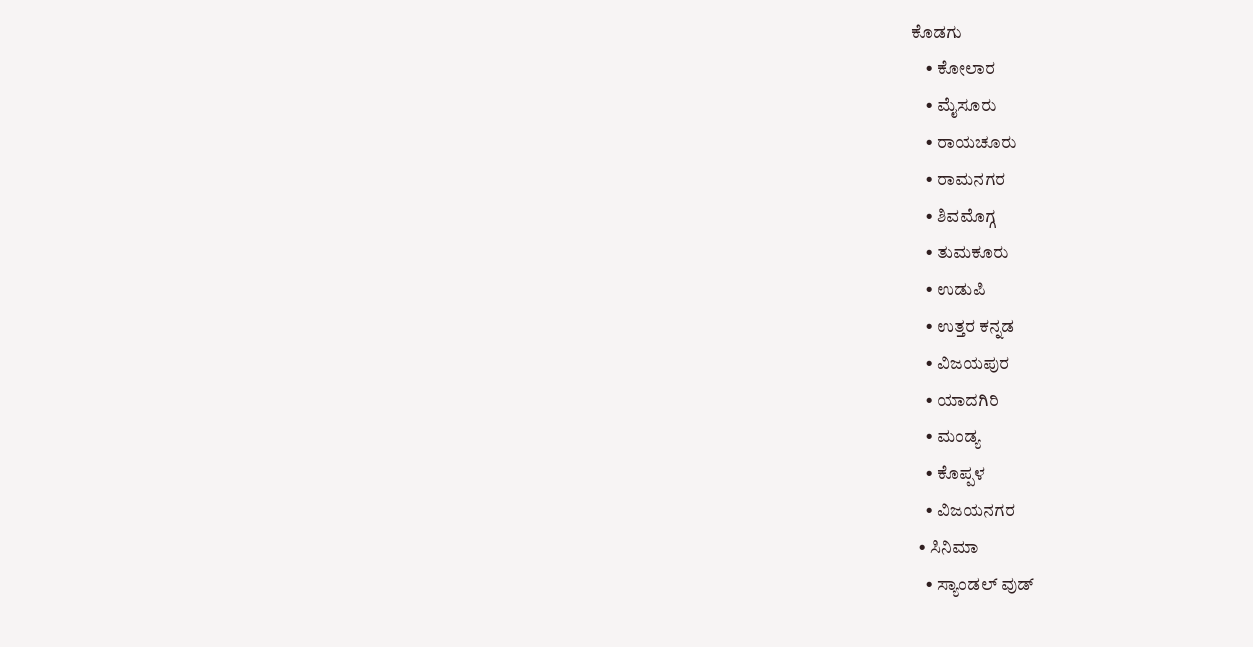ಕೊಡಗು
    • ಕೋಲಾರ
    • ಮೈಸೂರು
    • ರಾಯಚೂರು
    • ರಾಮನಗರ
    • ಶಿವಮೊಗ್ಗ
    • ತುಮಕೂರು
    • ಉಡುಪಿ
    • ಉತ್ತರ ಕನ್ನಡ
    • ವಿಜಯಪುರ
    • ಯಾದಗಿರಿ
    • ಮಂಡ್ಯ
    • ಕೊಪ್ಪಳ
    • ವಿಜಯನಗರ
  • ಸಿನಿಮಾ
    • ಸ್ಯಾಂಡಲ್ ವುಡ್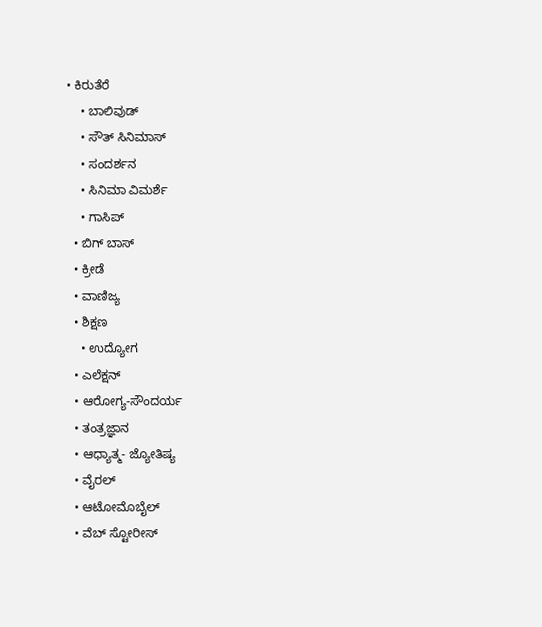• ಕಿರುತೆರೆ
    • ಬಾಲಿವುಡ್
    • ಸೌತ್ ಸಿನಿಮಾಸ್
    • ಸಂದರ್ಶನ
    • ಸಿನಿಮಾ ವಿಮರ್ಶೆ
    • ಗಾಸಿಪ್
  • ಬಿಗ್ ಬಾಸ್
  • ಕ್ರೀಡೆ
  • ವಾಣಿಜ್ಯ
  • ಶಿಕ್ಷಣ
    • ಉದ್ಯೋಗ
  • ಎಲೆಕ್ಷನ್
  • ಆರೋಗ್ಯ-ಸೌಂದರ್ಯ
  • ತಂತ್ರಜ್ಞಾನ
  • ಆಧ್ಯಾತ್ಮ- ಜ್ಯೋತಿಷ್ಯ
  • ವೈರಲ್
  • ಆಟೋಮೊಬೈಲ್
  • ವೆಬ್ ಸ್ಟೋರೀಸ್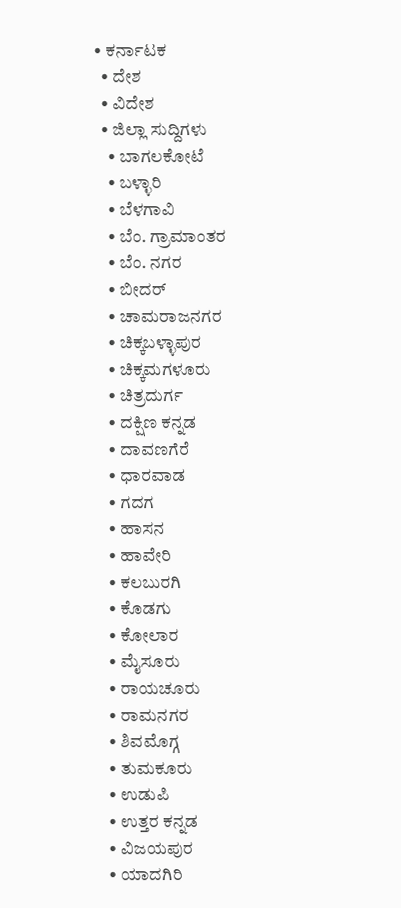• ಕರ್ನಾಟಕ
  • ದೇಶ
  • ವಿದೇಶ
  • ಜಿಲ್ಲಾ ಸುದ್ದಿಗಳು
    • ಬಾಗಲಕೋಟೆ
    • ಬಳ್ಳಾರಿ
    • ಬೆಳಗಾವಿ
    • ಬೆಂ. ಗ್ರಾಮಾಂತರ
    • ಬೆಂ. ನಗರ
    • ಬೀದರ್
    • ಚಾಮರಾಜನಗರ
    • ಚಿಕ್ಕಬಳ್ಳಾಪುರ
    • ಚಿಕ್ಕಮಗಳೂರು
    • ಚಿತ್ರದುರ್ಗ
    • ದಕ್ಷಿಣ ಕನ್ನಡ
    • ದಾವಣಗೆರೆ
    • ಧಾರವಾಡ
    • ಗದಗ
    • ಹಾಸನ
    • ಹಾವೇರಿ
    • ಕಲಬುರಗಿ
    • ಕೊಡಗು
    • ಕೋಲಾರ
    • ಮೈಸೂರು
    • ರಾಯಚೂರು
    • ರಾಮನಗರ
    • ಶಿವಮೊಗ್ಗ
    • ತುಮಕೂರು
    • ಉಡುಪಿ
    • ಉತ್ತರ ಕನ್ನಡ
    • ವಿಜಯಪುರ
    • ಯಾದಗಿರಿ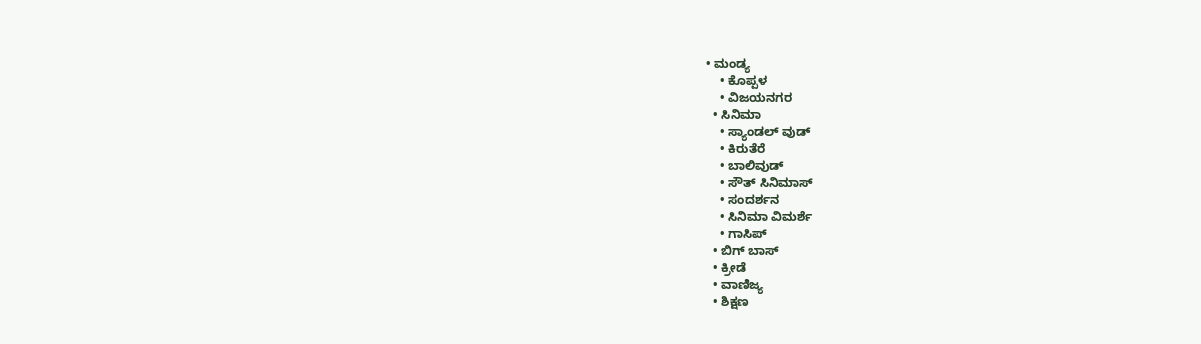• ಮಂಡ್ಯ
    • ಕೊಪ್ಪಳ
    • ವಿಜಯನಗರ
  • ಸಿನಿಮಾ
    • ಸ್ಯಾಂಡಲ್ ವುಡ್
    • ಕಿರುತೆರೆ
    • ಬಾಲಿವುಡ್
    • ಸೌತ್ ಸಿನಿಮಾಸ್
    • ಸಂದರ್ಶನ
    • ಸಿನಿಮಾ ವಿಮರ್ಶೆ
    • ಗಾಸಿಪ್
  • ಬಿಗ್ ಬಾಸ್
  • ಕ್ರೀಡೆ
  • ವಾಣಿಜ್ಯ
  • ಶಿಕ್ಷಣ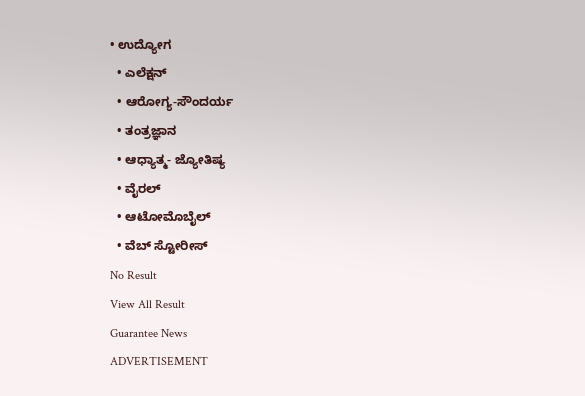• ಉದ್ಯೋಗ
  • ಎಲೆಕ್ಷನ್
  • ಆರೋಗ್ಯ-ಸೌಂದರ್ಯ
  • ತಂತ್ರಜ್ಞಾನ
  • ಆಧ್ಯಾತ್ಮ- ಜ್ಯೋತಿಷ್ಯ
  • ವೈರಲ್
  • ಆಟೋಮೊಬೈಲ್
  • ವೆಬ್ ಸ್ಟೋರೀಸ್
No Result
View All Result
Guarantee News
ADVERTISEMENT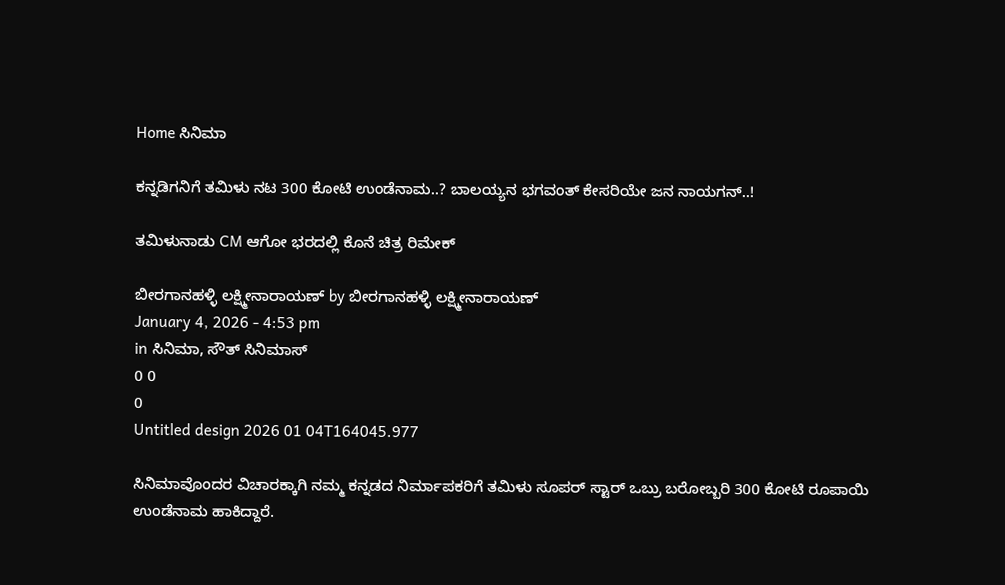Home ಸಿನಿಮಾ

ಕನ್ನಡಿಗನಿಗೆ ತಮಿಳು ನಟ 300 ಕೋಟಿ ಉಂಡೆನಾಮ..? ಬಾಲಯ್ಯನ ಭಗವಂತ್ ಕೇಸರಿಯೇ ಜನ ನಾಯಗನ್..!

ತಮಿಳುನಾಡು CM ಆಗೋ ಭರದಲ್ಲಿ ಕೊನೆ ಚಿತ್ರ ರಿಮೇಕ್

ಬೀರಗಾನಹಳ್ಳಿ ಲಕ್ಷ್ಮೀನಾರಾಯಣ್ by ಬೀರಗಾನಹಳ್ಳಿ ಲಕ್ಷ್ಮೀನಾರಾಯಣ್
January 4, 2026 - 4:53 pm
in ಸಿನಿಮಾ, ಸೌತ್ ಸಿನಿಮಾಸ್
0 0
0
Untitled design 2026 01 04T164045.977

ಸಿನಿಮಾವೊಂದರ ವಿಚಾರಕ್ಕಾಗಿ ನಮ್ಮ ಕನ್ನಡದ ನಿರ್ಮಾಪಕರಿಗೆ ತಮಿಳು ಸೂಪರ್ ಸ್ಟಾರ್ ಒಬ್ರು ಬರೋಬ್ಬರಿ 300 ಕೋಟಿ ರೂಪಾಯಿ ಉಂಡೆನಾಮ ಹಾಕಿದ್ದಾರೆ.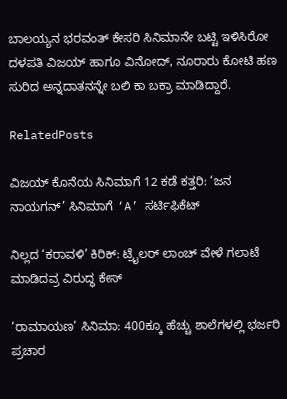ಬಾಲಯ್ಯನ ಭರವಂತ್ ಕೇಸರಿ ಸಿನಿಮಾನೇ ಬಟ್ಟಿ ಇಳಿಸಿರೋ ದಳಪತಿ ವಿಜಯ್ ಹಾಗೂ ವಿನೋದ್, ನೂರಾರು ಕೋಟಿ ಹಣ ಸುರಿದ ಅನ್ನದಾತನನ್ನೇ ಬಲಿ ಕಾ ಬಕ್ರಾ ಮಾಡಿದ್ದಾರೆ.

RelatedPosts

ವಿಜಯ್ ಕೊನೆಯ ಸಿನಿಮಾಗೆ 12 ಕಡೆ ಕತ್ತರಿ: ‘ಜನ ನಾಯಗನ್’ ಸಿನಿಮಾಗೆ ‘A’ ಸರ್ಟಿಫಿಕೆಟ್

ನಿಲ್ಲದ ‘ಕರಾವಳಿ’ ಕಿರಿಕ್: ಟ್ರೈಲರ್ ಲಾಂಚ್ ವೇಳೆ ಗಲಾಟೆ ಮಾಡಿದವ್ರ ವಿರುದ್ಧ ಕೇಸ್

‘ರಾಮಾಯಣ’ ಸಿನಿಮಾ: 400ಕ್ಕೂ ಹೆಚ್ಚು ಶಾಲೆಗಳಲ್ಲಿ ಭರ್ಜರಿ ಪ್ರಚಾರ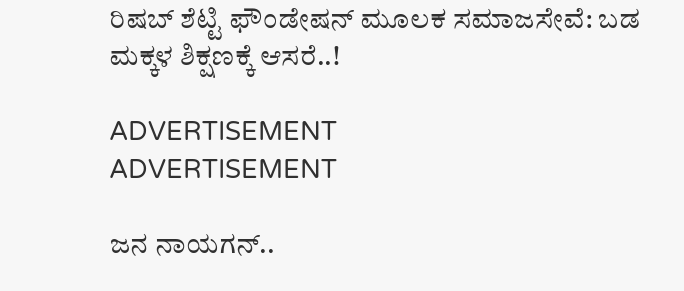ರಿಷಬ್ ಶೆಟ್ಟಿ ಫೌಂಡೇಷನ್ ಮೂಲಕ ಸಮಾಜಸೇವೆ: ಬಡ ಮಕ್ಕಳ ಶಿಕ್ಷಣಕ್ಕೆ ಆಸರೆ..!

ADVERTISEMENT
ADVERTISEMENT

ಜನ ನಾಯಗನ್..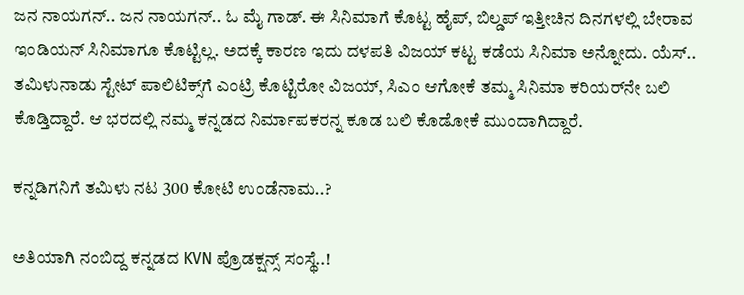ಜನ ನಾಯಗನ್.. ಜನ ನಾಯಗನ್.. ಓ ಮೈ ಗಾಡ್. ಈ ಸಿನಿಮಾಗೆ ಕೊಟ್ಟ ಹೈಪ್, ಬಿಲ್ಡಪ್ ಇತ್ತೀಚಿನ ದಿನಗಳಲ್ಲಿ ಬೇರಾವ ಇಂಡಿಯನ್ ಸಿನಿಮಾಗೂ ಕೊಟ್ಟಿಲ್ಲ. ಅದಕ್ಕೆ ಕಾರಣ ಇದು ದಳಪತಿ ವಿಜಯ್ ಕಟ್ಟ ಕಡೆಯ ಸಿನಿಮಾ ಅನ್ನೋದು. ಯೆಸ್.. ತಮಿಳುನಾಡು ಸ್ಟೇಟ್ ಪಾಲಿಟಿಕ್ಸ್‌ಗೆ ಎಂಟ್ರಿ ಕೊಟ್ಟಿರೋ ವಿಜಯ್, ಸಿಎಂ ಆಗೋಕೆ ತಮ್ಮ ಸಿನಿಮಾ ಕರಿಯರ್‌ನೇ ಬಲಿ ಕೊಡ್ತಿದ್ದಾರೆ. ಆ ಭರದಲ್ಲಿ ನಮ್ಮ ಕನ್ನಡದ ನಿರ್ಮಾಪಕರನ್ನ ಕೂಡ ಬಲಿ ಕೊಡೋಕೆ ಮುಂದಾಗಿದ್ದಾರೆ.

ಕನ್ನಡಿಗನಿಗೆ ತಮಿಳು ನಟ 300 ಕೋಟಿ ಉಂಡೆನಾಮ..?

ಅತಿಯಾಗಿ ನಂಬಿದ್ದ ಕನ್ನಡದ KVN ಪ್ರೊಡಕ್ಷನ್ಸ್ ಸಂಸ್ಥೆ..!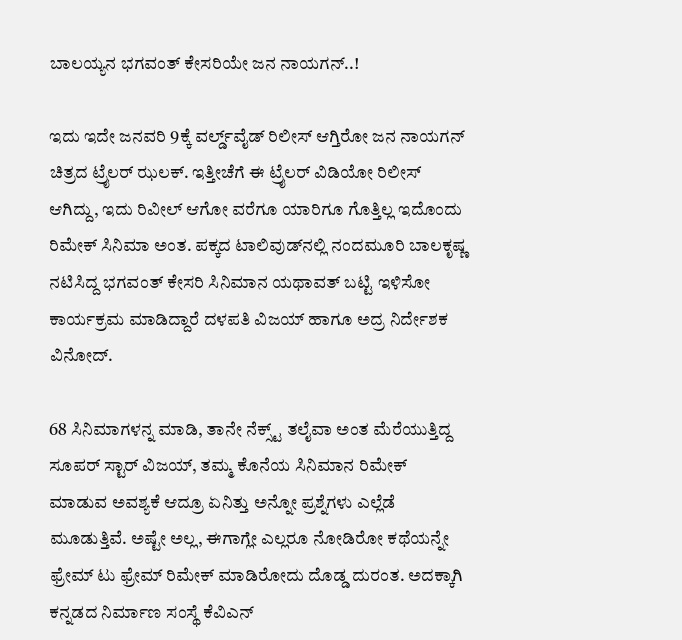ಬಾಲಯ್ಯನ ಭಗವಂತ್ ಕೇಸರಿಯೇ ಜನ ನಾಯಗನ್..!

ಇದು ಇದೇ ಜನವರಿ 9ಕ್ಕೆ ವರ್ಲ್ಡ್‌ವೈಡ್ ರಿಲೀಸ್ ಆಗ್ತಿರೋ ಜನ ನಾಯಗನ್ ಚಿತ್ರದ ಟ್ರೈಲರ್ ಝಲಕ್. ಇತ್ತೀಚೆಗೆ ಈ ಟ್ರೈಲರ್ ವಿಡಿಯೋ ರಿಲೀಸ್ ಆಗಿದ್ದು, ಇದು ರಿವೀಲ್ ಆಗೋ ವರೆಗೂ ಯಾರಿಗೂ ಗೊತ್ತಿಲ್ಲ ಇದೊಂದು ರಿಮೇಕ್ ಸಿನಿಮಾ ಅಂತ. ಪಕ್ಕದ ಟಾಲಿವುಡ್‌‌ನಲ್ಲಿ ನಂದಮೂರಿ ಬಾಲಕೃಷ್ಣ ನಟಿಸಿದ್ದ ಭಗವಂತ್ ಕೇಸರಿ ಸಿನಿಮಾನ ಯಥಾವತ್ ಬಟ್ಟಿ ಇಳಿಸೋ ಕಾರ್ಯಕ್ರಮ ಮಾಡಿದ್ದಾರೆ ದಳಪತಿ ವಿಜಯ್ ಹಾಗೂ ಅದ್ರ ನಿರ್ದೇಶಕ ವಿನೋದ್.

68 ಸಿನಿಮಾಗಳನ್ನ ಮಾಡಿ, ತಾನೇ ನೆಕ್ಸ್ಟ್ ತಲೈವಾ ಅಂತ ಮೆರೆಯುತ್ತಿದ್ದ ಸೂಪರ್ ಸ್ಟಾರ್ ವಿಜಯ್, ತಮ್ಮ ಕೊನೆಯ ಸಿನಿಮಾನ ರಿಮೇಕ್ ಮಾಡುವ ಅವಶ್ಯಕೆ ಆದ್ರೂ ಏನಿತ್ತು ಅನ್ನೋ ಪ್ರಶ್ನೆಗಳು ಎಲ್ಲೆಡೆ ಮೂಡುತ್ತಿವೆ. ಅಷ್ಟೇ ಅಲ್ಲ, ಈಗಾಗ್ಲೇ ಎಲ್ಲರೂ ನೋಡಿರೋ ಕಥೆಯನ್ನೇ ಫ್ರೇಮ್ ಟು ಫ್ರೇಮ್ ರಿಮೇಕ್ ಮಾಡಿರೋದು ದೊಡ್ಡ ದುರಂತ. ಅದಕ್ಕಾಗಿ ಕನ್ನಡದ ನಿರ್ಮಾಣ ಸಂಸ್ಥೆ ಕೆವಿಎನ್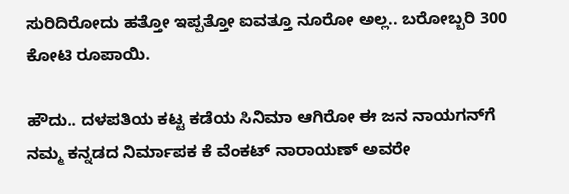ಸುರಿದಿರೋದು ಹತ್ತೋ ಇಪ್ಪತ್ತೋ ಐವತ್ತೂ ನೂರೋ ಅಲ್ಲ.. ಬರೋಬ್ಬರಿ 300 ಕೋಟಿ ರೂಪಾಯಿ.

ಹೌದು.. ದಳಪತಿಯ ಕಟ್ಟ ಕಡೆಯ ಸಿನಿಮಾ ಆಗಿರೋ ಈ ಜನ ನಾಯಗನ್‌ಗೆ ನಮ್ಮ ಕನ್ನಡದ ನಿರ್ಮಾಪಕ ಕೆ ವೆಂಕಟ್ ನಾರಾಯಣ್ ಅವರೇ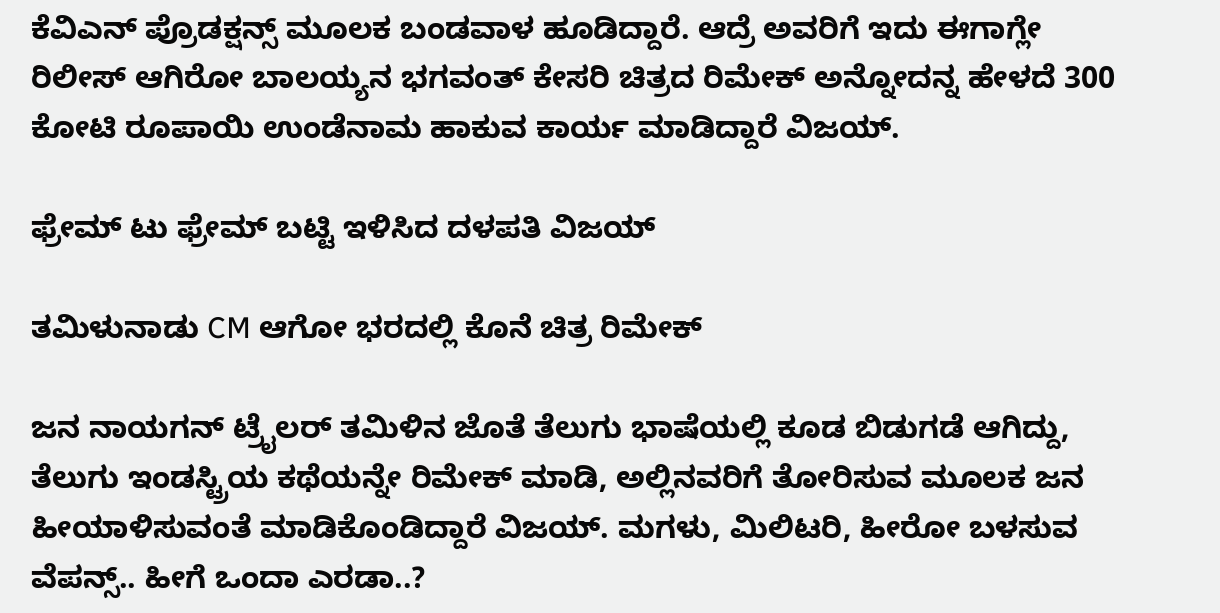ಕೆವಿಎನ್ ಪ್ರೊಡಕ್ಷನ್ಸ್ ಮೂಲಕ ಬಂಡವಾಳ ಹೂಡಿದ್ದಾರೆ. ಆದ್ರೆ ಅವರಿಗೆ ಇದು ಈಗಾಗ್ಲೇ ರಿಲೀಸ್ ಆಗಿರೋ ಬಾಲಯ್ಯನ ಭಗವಂತ್ ಕೇಸರಿ ಚಿತ್ರದ ರಿಮೇಕ್ ಅನ್ನೋದನ್ನ ಹೇಳದೆ 300 ಕೋಟಿ ರೂಪಾಯಿ ಉಂಡೆನಾಮ ಹಾಕುವ ಕಾರ್ಯ ಮಾಡಿದ್ದಾರೆ ವಿಜಯ್.

ಫ್ರೇಮ್ ಟು ಫ್ರೇಮ್ ಬಟ್ಟಿ ಇಳಿಸಿದ ದಳಪತಿ ವಿಜಯ್

ತಮಿಳುನಾಡು CM ಆಗೋ ಭರದಲ್ಲಿ ಕೊನೆ ಚಿತ್ರ ರಿಮೇಕ್

ಜನ ನಾಯಗನ್ ಟ್ರೈಲರ್ ತಮಿಳಿನ ಜೊತೆ ತೆಲುಗು ಭಾಷೆಯಲ್ಲಿ ಕೂಡ ಬಿಡುಗಡೆ ಆಗಿದ್ದು, ತೆಲುಗು ಇಂಡಸ್ಟ್ರಿಯ ಕಥೆಯನ್ನೇ ರಿಮೇಕ್ ಮಾಡಿ, ಅಲ್ಲಿನವರಿಗೆ ತೋರಿಸುವ ಮೂಲಕ ಜನ ಹೀಯಾಳಿಸುವಂತೆ ಮಾಡಿಕೊಂಡಿದ್ದಾರೆ ವಿಜಯ್. ಮಗಳು, ಮಿಲಿಟರಿ, ಹೀರೋ ಬಳಸುವ ವೆಪನ್ಸ್.. ಹೀಗೆ ಒಂದಾ ಎರಡಾ..?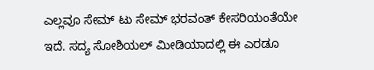ಎಲ್ಲವೂ ಸೇಮ್ ಟು ಸೇಮ್ ಭರವಂತ್ ಕೇಸರಿಯಂತೆಯೇ ಇದೆ. ಸದ್ಯ ಸೋಶಿಯಲ್ ಮೀಡಿಯಾದಲ್ಲಿ ಈ ಎರಡೂ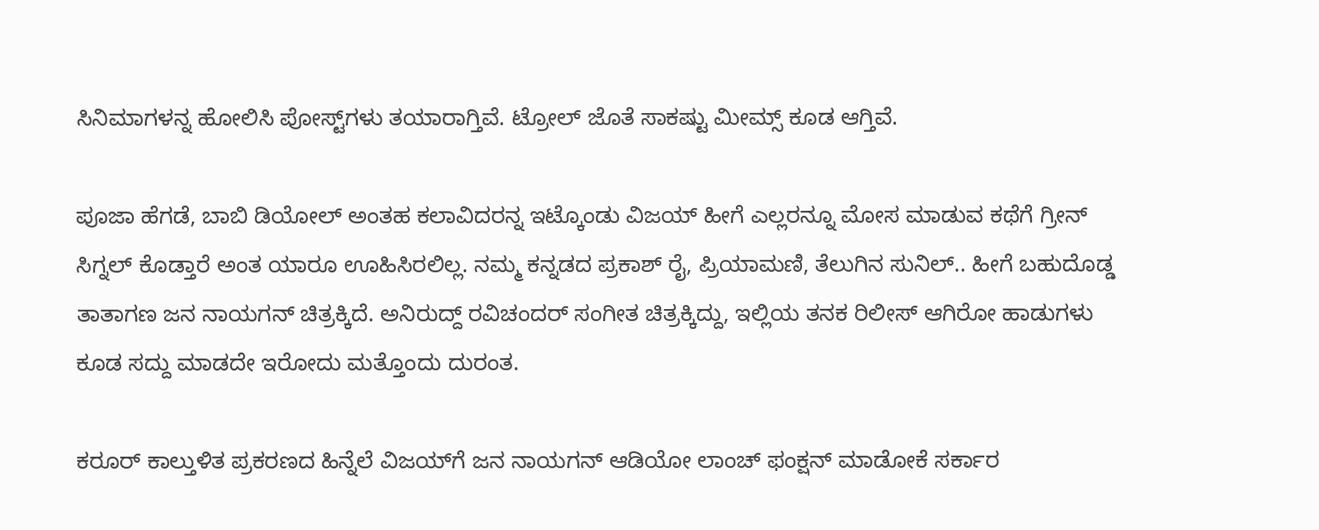ಸಿನಿಮಾಗಳನ್ನ ಹೋಲಿಸಿ ಪೋಸ್ಟ್‌‌ಗಳು ತಯಾರಾಗ್ತಿವೆ. ಟ್ರೋಲ್ ಜೊತೆ ಸಾಕಷ್ಟು ಮೀಮ್ಸ್ ಕೂಡ ಆಗ್ತಿವೆ.

ಪೂಜಾ ಹೆಗಡೆ, ಬಾಬಿ ಡಿಯೋಲ್ ಅಂತಹ ಕಲಾವಿದರನ್ನ ಇಟ್ಕೊಂಡು ವಿಜಯ್ ಹೀಗೆ ಎಲ್ಲರನ್ನೂ ಮೋಸ ಮಾಡುವ ಕಥೆಗೆ ಗ್ರೀನ್ ಸಿಗ್ನಲ್ ಕೊಡ್ತಾರೆ ಅಂತ ಯಾರೂ ಊಹಿಸಿರಲಿಲ್ಲ. ನಮ್ಮ ಕನ್ನಡದ ಪ್ರಕಾಶ್ ರೈ, ಪ್ರಿಯಾಮಣಿ, ತೆಲುಗಿನ ಸುನಿಲ್.. ಹೀಗೆ ಬಹುದೊಡ್ಡ ತಾತಾಗಣ ಜನ ನಾಯಗನ್ ಚಿತ್ರಕ್ಕಿದೆ. ಅನಿರುದ್ದ್ ರವಿಚಂದರ್ ಸಂಗೀತ ಚಿತ್ರಕ್ಕಿದ್ದು, ಇಲ್ಲಿಯ ತನಕ ರಿಲೀಸ್ ಆಗಿರೋ ಹಾಡುಗಳು ಕೂಡ ಸದ್ದು ಮಾಡದೇ ಇರೋದು ಮತ್ತೊಂದು ದುರಂತ.

ಕರೂರ್ ಕಾಲ್ತುಳಿತ ಪ್ರಕರಣದ ಹಿನ್ನೆಲೆ ವಿಜಯ್‌ಗೆ ಜನ ನಾಯಗನ್ ಆಡಿಯೋ ಲಾಂಚ್ ಫಂಕ್ಷನ್ ಮಾಡೋಕೆ ಸರ್ಕಾರ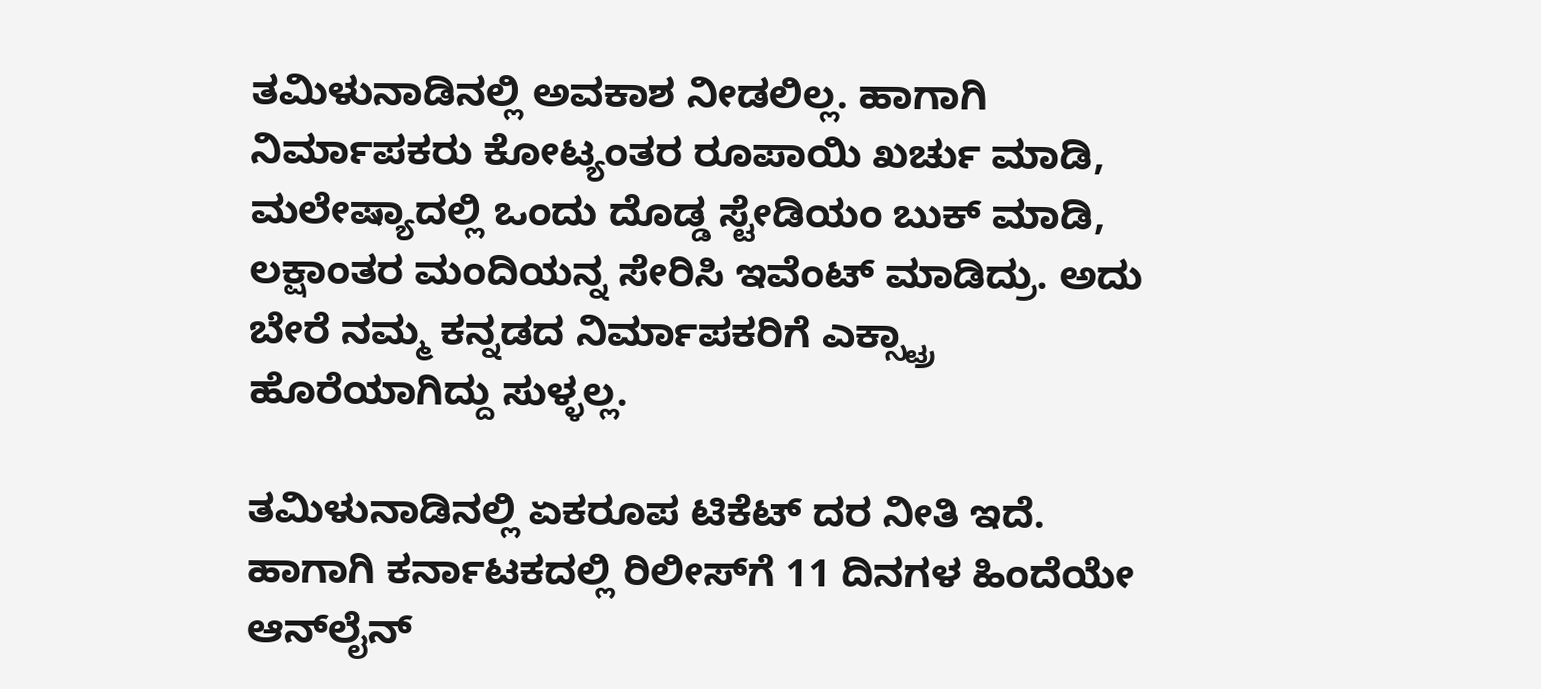ತಮಿಳುನಾಡಿನಲ್ಲಿ ಅವಕಾಶ ನೀಡಲಿಲ್ಲ. ಹಾಗಾಗಿ ನಿರ್ಮಾಪಕರು ಕೋಟ್ಯಂತರ ರೂಪಾಯಿ ಖರ್ಚು ಮಾಡಿ, ಮಲೇಷ್ಯಾದಲ್ಲಿ ಒಂದು ದೊಡ್ಡ ಸ್ಟೇಡಿಯಂ ಬುಕ್ ಮಾಡಿ, ಲಕ್ಷಾಂತರ ಮಂದಿಯನ್ನ ಸೇರಿಸಿ ಇವೆಂಟ್ ಮಾಡಿದ್ರು. ಅದು ಬೇರೆ ನಮ್ಮ ಕನ್ನಡದ ನಿರ್ಮಾಪಕರಿಗೆ ಎಕ್ಸ್ಟ್ರಾ ಹೊರೆಯಾಗಿದ್ದು ಸುಳ್ಳಲ್ಲ.

ತಮಿಳುನಾಡಿನಲ್ಲಿ ಏಕರೂಪ ಟಿಕೆಟ್ ದರ ನೀತಿ ಇದೆ. ಹಾಗಾಗಿ ಕರ್ನಾಟಕದಲ್ಲಿ ರಿಲೀಸ್‌ಗೆ 11 ದಿನಗಳ ಹಿಂದೆಯೇ ಆನ್‌ಲೈನ್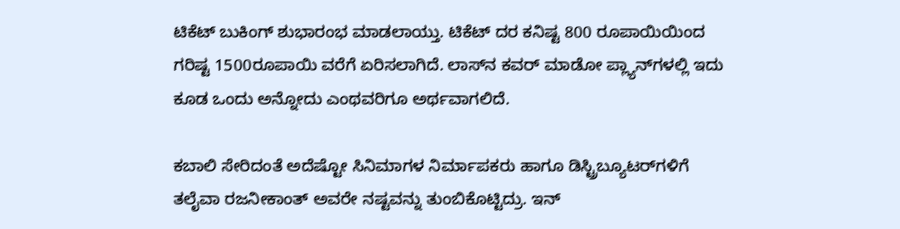ಟಿಕೆಟ್ ಬುಕಿಂಗ್ ಶುಭಾರಂಭ ಮಾಡಲಾಯ್ತು. ಟಿಕೆಟ್ ದರ ಕನಿಷ್ಟ 800 ರೂಪಾಯಿಯಿಂದ ಗರಿಷ್ಟ 1500ರೂಪಾಯಿ ವರೆಗೆ ಏರಿಸಲಾಗಿದೆ. ಲಾಸ್‌‌ನ ಕವರ್ ಮಾಡೋ ಪ್ಲ್ಯಾನ್‌‌ಗಳಲ್ಲಿ ಇದು ಕೂಡ ಒಂದು ಅನ್ನೋದು ಎಂಥವರಿಗೂ ಅರ್ಥವಾಗಲಿದೆ.

ಕಬಾಲಿ ಸೇರಿದಂತೆ ಅದೆಷ್ಟೋ ಸಿನಿಮಾಗಳ ನಿರ್ಮಾಪಕರು ಹಾಗೂ ಡಿಸ್ಟ್ರಿಬ್ಯೂಟರ್‌‌ಗಳಿಗೆ ತಲೈವಾ ರಜನೀಕಾಂತ್ ಅವರೇ ನಷ್ಟವನ್ನು ತುಂಬಿಕೊಟ್ಟಿದ್ರು. ಇನ್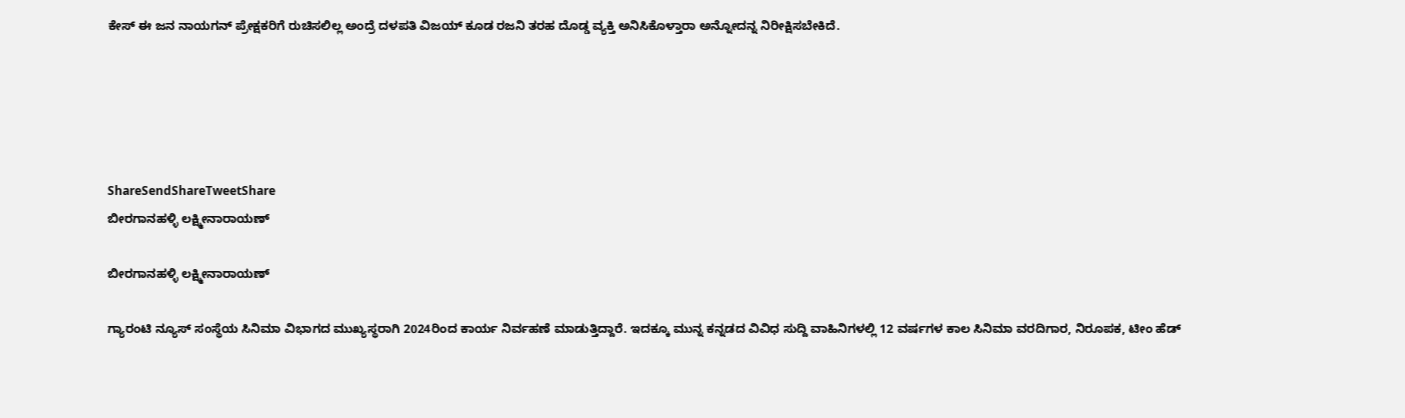ಕೇಸ್ ಈ ಜನ ನಾಯಗನ್ ಪ್ರೇಕ್ಷಕರಿಗೆ ರುಚಿಸಲಿಲ್ಲ ಅಂದ್ರೆ ದಳಪತಿ ವಿಜಯ್ ಕೂಡ ರಜನಿ ತರಹ ದೊಡ್ಡ ವ್ಯಕ್ತಿ ಅನಿಸಿಕೊಳ್ತಾರಾ ಅನ್ನೋದನ್ನ ನಿರೀಕ್ಷಿಸಬೇಕಿದೆ.





ShareSendShareTweetShare
ಬೀರಗಾನಹಳ್ಳಿ ಲಕ್ಷ್ಮೀನಾರಾಯಣ್

ಬೀರಗಾನಹಳ್ಳಿ ಲಕ್ಷ್ಮೀನಾರಾಯಣ್

ಗ್ಯಾರಂಟಿ ನ್ಯೂಸ್ ಸಂಸ್ಥೆಯ ಸಿನಿಮಾ ವಿಭಾಗದ ಮುಖ್ಯಸ್ಥರಾಗಿ 2024ರಿಂದ ಕಾರ್ಯ ನಿರ್ವಹಣೆ ಮಾಡುತ್ತಿದ್ದಾರೆ. ಇದಕ್ಕೂ ಮುನ್ನ ಕನ್ನಡದ ವಿವಿಧ ಸುದ್ದಿ ವಾಹಿನಿಗಳಲ್ಲಿ 12 ವರ್ಷಗಳ ಕಾಲ ಸಿನಿಮಾ ವರದಿಗಾರ, ನಿರೂಪಕ, ಟೀಂ ಹೆಡ್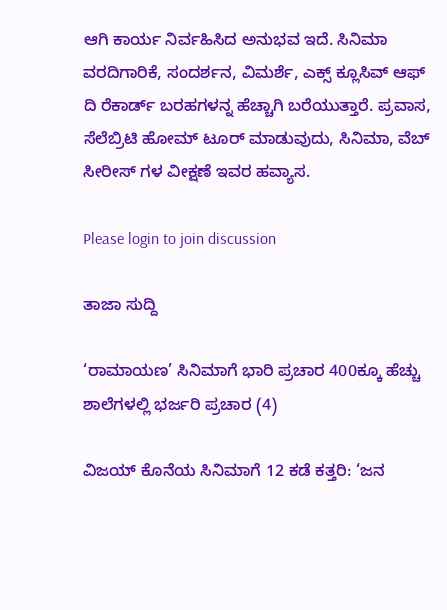ಆಗಿ ಕಾರ್ಯ ನಿರ್ವಹಿಸಿದ ಅನುಭವ ಇದೆ. ಸಿನಿಮಾ ವರದಿಗಾರಿಕೆ, ಸಂದರ್ಶನ, ವಿಮರ್ಶೆ, ಎಕ್ಸ್ ಕ್ಲೂಸಿವ್ ಆಫ್ ದಿ ರೆಕಾರ್ಡ್ ಬರಹಗಳನ್ನ ಹೆಚ್ಚಾಗಿ ಬರೆಯುತ್ತಾರೆ. ಪ್ರವಾಸ, ಸೆಲೆಬ್ರಿಟಿ ಹೋಮ್ ಟೂರ್ ಮಾಡುವುದು, ಸಿನಿಮಾ, ವೆಬ್ ಸೀರೀಸ್ ಗಳ ವೀಕ್ಷಣೆ ಇವರ ಹವ್ಯಾಸ.

Please login to join discussion

ತಾಜಾ ಸುದ್ದಿ

‘ರಾಮಾಯಣ’ ಸಿನಿಮಾಗೆ ಭಾರಿ ಪ್ರಚಾರ 400ಕ್ಕೂ ಹೆಚ್ಚು ಶಾಲೆಗಳಲ್ಲಿ ಭರ್ಜರಿ ಪ್ರಚಾರ (4)

ವಿಜಯ್ ಕೊನೆಯ ಸಿನಿಮಾಗೆ 12 ಕಡೆ ಕತ್ತರಿ: ‘ಜನ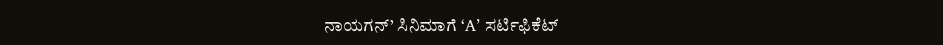ನಾಯಗನ್’ ಸಿನಿಮಾಗೆ ‘A’ ಸರ್ಟಿಫಿಕೆಟ್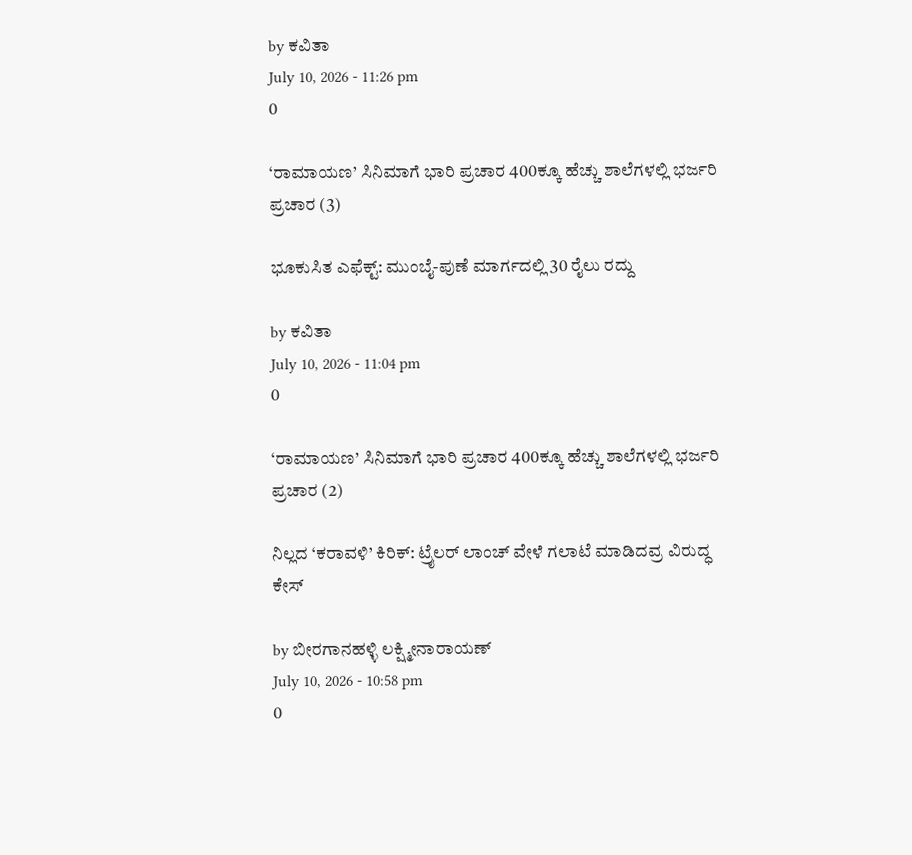by ಕವಿತಾ
July 10, 2026 - 11:26 pm
0

‘ರಾಮಾಯಣ’ ಸಿನಿಮಾಗೆ ಭಾರಿ ಪ್ರಚಾರ 400ಕ್ಕೂ ಹೆಚ್ಚು ಶಾಲೆಗಳಲ್ಲಿ ಭರ್ಜರಿ ಪ್ರಚಾರ (3)

ಭೂಕುಸಿತ ಎಫೆಕ್ಟ್: ಮುಂಬೈ-ಪುಣೆ ಮಾರ್ಗದಲ್ಲಿ 30 ರೈಲು ರದ್ದು

by ಕವಿತಾ
July 10, 2026 - 11:04 pm
0

‘ರಾಮಾಯಣ’ ಸಿನಿಮಾಗೆ ಭಾರಿ ಪ್ರಚಾರ 400ಕ್ಕೂ ಹೆಚ್ಚು ಶಾಲೆಗಳಲ್ಲಿ ಭರ್ಜರಿ ಪ್ರಚಾರ (2)

ನಿಲ್ಲದ ‘ಕರಾವಳಿ’ ಕಿರಿಕ್: ಟ್ರೈಲರ್ ಲಾಂಚ್ ವೇಳೆ ಗಲಾಟೆ ಮಾಡಿದವ್ರ ವಿರುದ್ಧ ಕೇಸ್

by ಬೀರಗಾನಹಳ್ಳಿ ಲಕ್ಷ್ಮೀನಾರಾಯಣ್
July 10, 2026 - 10:58 pm
0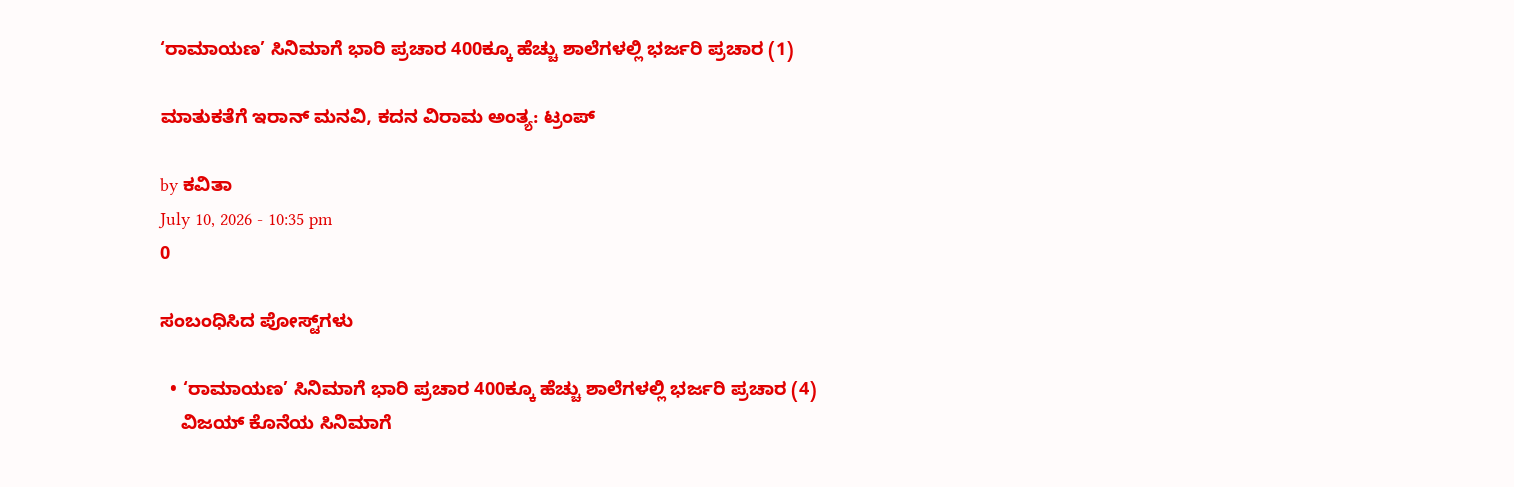‘ರಾಮಾಯಣ’ ಸಿನಿಮಾಗೆ ಭಾರಿ ಪ್ರಚಾರ 400ಕ್ಕೂ ಹೆಚ್ಚು ಶಾಲೆಗಳಲ್ಲಿ ಭರ್ಜರಿ ಪ್ರಚಾರ (1)

ಮಾತುಕತೆಗೆ ಇರಾನ್ ಮನವಿ, ಕದನ ವಿರಾಮ ಅಂತ್ಯ: ಟ್ರಂಪ್

by ಕವಿತಾ
July 10, 2026 - 10:35 pm
0

ಸಂಬಂಧಿಸಿದ ಪೋಸ್ಟ್‌ಗಳು

  • ‘ರಾಮಾಯಣ’ ಸಿನಿಮಾಗೆ ಭಾರಿ ಪ್ರಚಾರ 400ಕ್ಕೂ ಹೆಚ್ಚು ಶಾಲೆಗಳಲ್ಲಿ ಭರ್ಜರಿ ಪ್ರಚಾರ (4)
    ವಿಜಯ್ ಕೊನೆಯ ಸಿನಿಮಾಗೆ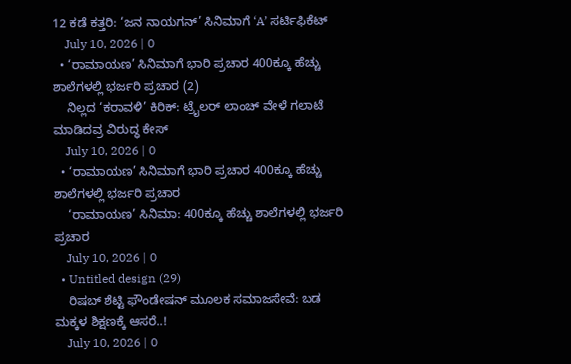12 ಕಡೆ ಕತ್ತರಿ: ‘ಜನ ನಾಯಗನ್’ ಸಿನಿಮಾಗೆ ‘A’ ಸರ್ಟಿಫಿಕೆಟ್
    July 10, 2026 | 0
  • ‘ರಾಮಾಯಣ’ ಸಿನಿಮಾಗೆ ಭಾರಿ ಪ್ರಚಾರ 400ಕ್ಕೂ ಹೆಚ್ಚು ಶಾಲೆಗಳಲ್ಲಿ ಭರ್ಜರಿ ಪ್ರಚಾರ (2)
    ನಿಲ್ಲದ ‘ಕರಾವಳಿ’ ಕಿರಿಕ್: ಟ್ರೈಲರ್ ಲಾಂಚ್ ವೇಳೆ ಗಲಾಟೆ ಮಾಡಿದವ್ರ ವಿರುದ್ಧ ಕೇಸ್
    July 10, 2026 | 0
  • ‘ರಾಮಾಯಣ’ ಸಿನಿಮಾಗೆ ಭಾರಿ ಪ್ರಚಾರ 400ಕ್ಕೂ ಹೆಚ್ಚು ಶಾಲೆಗಳಲ್ಲಿ ಭರ್ಜರಿ ಪ್ರಚಾರ
    ‘ರಾಮಾಯಣ’ ಸಿನಿಮಾ: 400ಕ್ಕೂ ಹೆಚ್ಚು ಶಾಲೆಗಳಲ್ಲಿ ಭರ್ಜರಿ ಪ್ರಚಾರ
    July 10, 2026 | 0
  • Untitled design (29)
    ರಿಷಬ್ ಶೆಟ್ಟಿ ಫೌಂಡೇಷನ್ ಮೂಲಕ ಸಮಾಜಸೇವೆ: ಬಡ ಮಕ್ಕಳ ಶಿಕ್ಷಣಕ್ಕೆ ಆಸರೆ..!
    July 10, 2026 | 0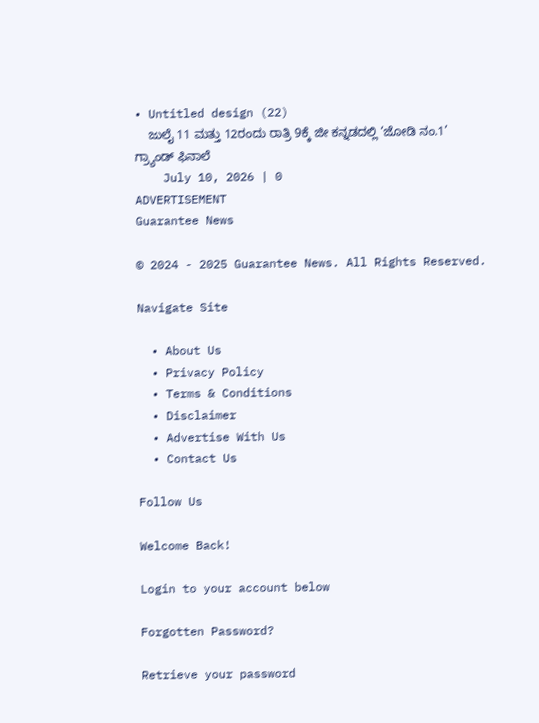• Untitled design (22)
    ಜುಲೈ 11 ಮತ್ತು 12ರಂದು ರಾತ್ರಿ 9ಕ್ಕೆ ಜೀ ಕನ್ನಡದಲ್ಲಿ ‘ಜೋಡಿ ನಂ.1’ ಗ್ರ್ಯಾಂಡ್ ಫಿನಾಲೆ
    July 10, 2026 | 0
ADVERTISEMENT
Guarantee News

© 2024 - 2025 Guarantee News. All Rights Reserved.

Navigate Site

  • About Us
  • Privacy Policy
  • Terms & Conditions
  • Disclaimer
  • Advertise With Us
  • Contact Us

Follow Us

Welcome Back!

Login to your account below

Forgotten Password?

Retrieve your password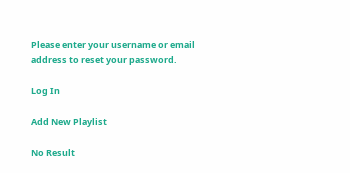Please enter your username or email address to reset your password.

Log In

Add New Playlist

No Result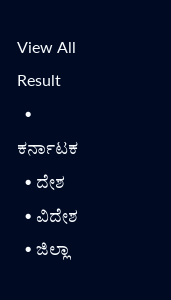View All Result
  • ಕರ್ನಾಟಕ
  • ದೇಶ
  • ವಿದೇಶ
  • ಜಿಲ್ಲಾ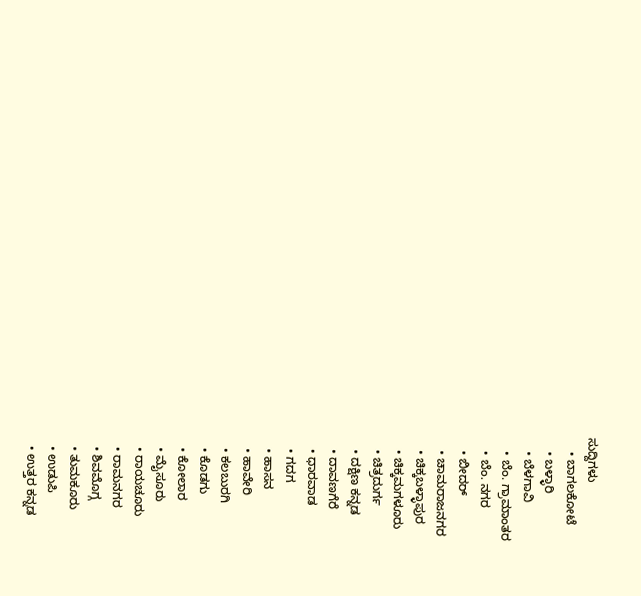ಸುದ್ದಿಗಳು
    • ಬಾಗಲಕೋಟೆ
    • ಬಳ್ಳಾರಿ
    • ಬೆಳಗಾವಿ
    • ಬೆಂ. ಗ್ರಾಮಾಂತರ
    • ಬೆಂ. ನಗರ
    • ಬೀದರ್
    • ಚಾಮರಾಜನಗರ
    • ಚಿಕ್ಕಬಳ್ಳಾಪುರ
    • ಚಿಕ್ಕಮಗಳೂರು
    • ಚಿತ್ರದುರ್ಗ
    • ದಕ್ಷಿಣ ಕನ್ನಡ
    • ದಾವಣಗೆರೆ
    • ಧಾರವಾಡ
    • ಗದಗ
    • ಹಾಸನ
    • ಹಾವೇರಿ
    • ಕಲಬುರಗಿ
    • ಕೊಡಗು
    • ಕೋಲಾರ
    • ಮೈಸೂರು
    • ರಾಯಚೂರು
    • ರಾಮನಗರ
    • ಶಿವಮೊಗ್ಗ
    • ತುಮಕೂರು
    • ಉಡುಪಿ
    • ಉತ್ತರ ಕನ್ನಡ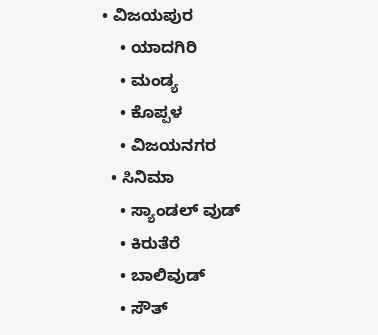• ವಿಜಯಪುರ
    • ಯಾದಗಿರಿ
    • ಮಂಡ್ಯ
    • ಕೊಪ್ಪಳ
    • ವಿಜಯನಗರ
  • ಸಿನಿಮಾ
    • ಸ್ಯಾಂಡಲ್ ವುಡ್
    • ಕಿರುತೆರೆ
    • ಬಾಲಿವುಡ್
    • ಸೌತ್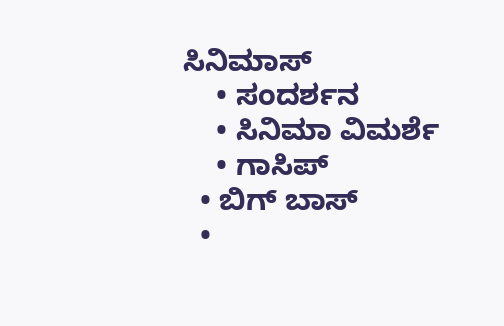ಸಿನಿಮಾಸ್
    • ಸಂದರ್ಶನ
    • ಸಿನಿಮಾ ವಿಮರ್ಶೆ
    • ಗಾಸಿಪ್
  • ಬಿಗ್ ಬಾಸ್
  •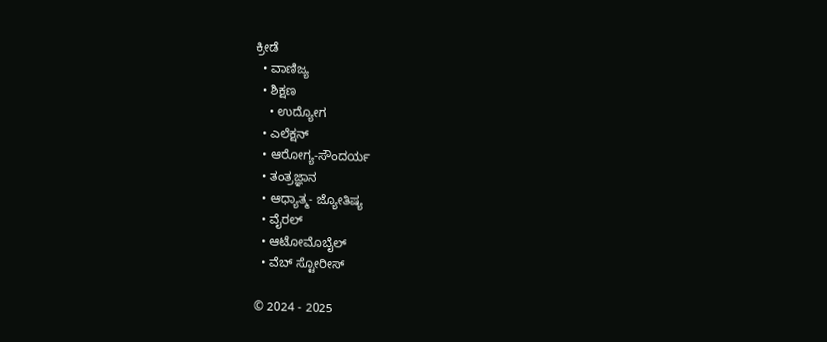ಕ್ರೀಡೆ
  • ವಾಣಿಜ್ಯ
  • ಶಿಕ್ಷಣ
    • ಉದ್ಯೋಗ
  • ಎಲೆಕ್ಷನ್
  • ಆರೋಗ್ಯ-ಸೌಂದರ್ಯ
  • ತಂತ್ರಜ್ಞಾನ
  • ಆಧ್ಯಾತ್ಮ- ಜ್ಯೋತಿಷ್ಯ
  • ವೈರಲ್
  • ಆಟೋಮೊಬೈಲ್
  • ವೆಬ್ ಸ್ಟೋರೀಸ್

© 2024 - 2025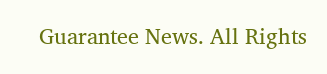Guarantee News. All Rights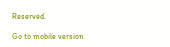Reserved.

Go to mobile version